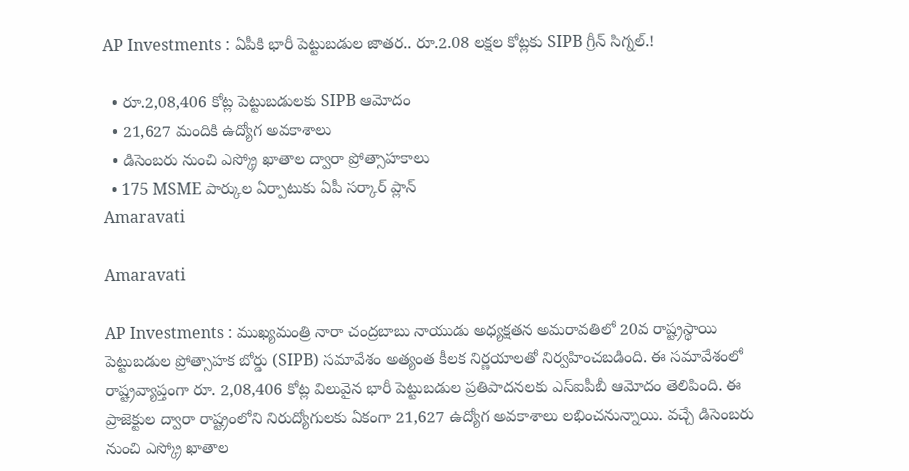AP Investments : ఏపీకి భారీ పెట్టుబడుల జాతర.. రూ.2.08 లక్షల కోట్లకు SIPB గ్రీన్ సిగ్నల్.!

  • రూ.2,08,406 కోట్ల పెట్టుబడులకు SIPB ఆమోదం
  • 21,627 మందికి ఉద్యోగ అవకాశాలు
  • డిసెంబరు నుంచి ఎస్క్రో ఖాతాల ద్వారా ప్రోత్సాహకాలు
  • 175 MSME పార్కుల ఏర్పాటుకు ఏపీ సర్కార్ ప్లాన్
Amaravati

Amaravati

AP Investments : ముఖ్యమంత్రి నారా చంద్రబాబు నాయుడు అధ్యక్షతన అమరావతిలో 20వ రాష్ట్రస్థాయి పెట్టుబడుల ప్రోత్సాహక బోర్డు (SIPB) సమావేశం అత్యంత కీలక నిర్ణయాలతో నిర్వహించబడింది. ఈ సమావేశంలో రాష్ట్రవ్యాప్తంగా రూ. 2,08,406 కోట్ల విలువైన భారీ పెట్టుబడుల ప్రతిపాదనలకు ఎస్ఐపీబీ ఆమోదం తెలిపింది. ఈ ప్రాజెక్టుల ద్వారా రాష్ట్రంలోని నిరుద్యోగులకు ఏకంగా 21,627 ఉద్యోగ అవకాశాలు లభించనున్నాయి. వచ్చే డిసెంబరు నుంచి ఎస్క్రో ఖాతాల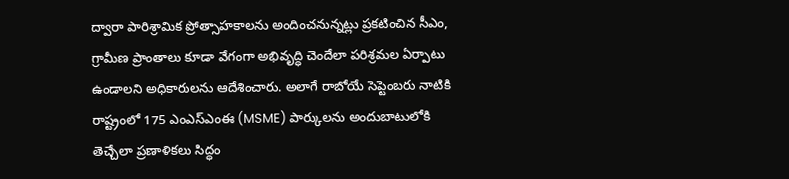ద్వారా పారిశ్రామిక ప్రోత్సాహకాలను అందించనున్నట్లు ప్రకటించిన సీఎం, గ్రామీణ ప్రాంతాలు కూడా వేగంగా అభివృద్ధి చెందేలా పరిశ్రమల ఏర్పాటు ఉండాలని అధికారులను ఆదేశించారు. అలాగే రాబోయే సెప్టెంబరు నాటికి రాష్ట్రంలో 175 ఎంఎస్ఎంఈ (MSME) పార్కులను అందుబాటులోకి తెచ్చేలా ప్రణాళికలు సిద్ధం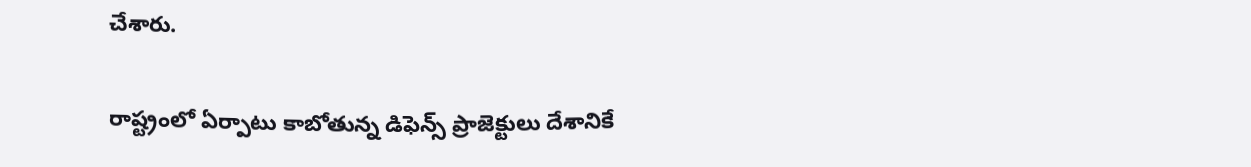చేశారు.

రాష్ట్రంలో ఏర్పాటు కాబోతున్న డిఫెన్స్ ప్రాజెక్టులు దేశానికే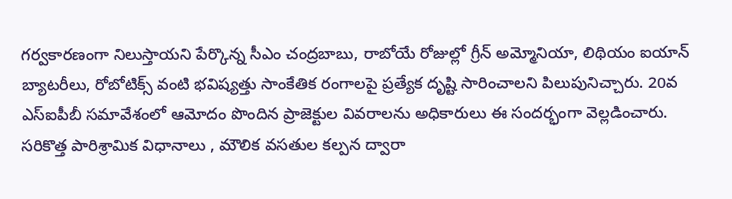గర్వకారణంగా నిలుస్తాయని పేర్కొన్న సీఎం చంద్రబాబు, రాబోయే రోజుల్లో గ్రీన్ అమ్మోనియా, లిథియం ఐయాన్ బ్యాటరీలు, రోబోటిక్స్ వంటి భవిష్యత్తు సాంకేతిక రంగాలపై ప్రత్యేక దృష్టి సారించాలని పిలుపునిచ్చారు. 20వ ఎస్ఐపీబీ సమావేశంలో ఆమోదం పొందిన ప్రాజెక్టుల వివరాలను అధికారులు ఈ సందర్భంగా వెల్లడించారు. సరికొత్త పారిశ్రామిక విధానాలు , మౌలిక వసతుల కల్పన ద్వారా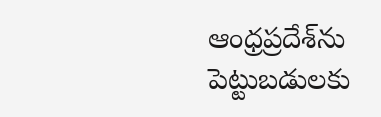ఆంధ్రప్రదేశ్‌ను పెట్టుబడులకు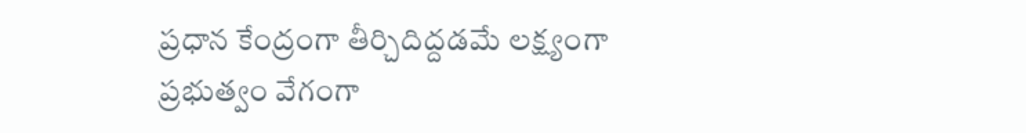ప్రధాన కేంద్రంగా తీర్చిదిద్దడమే లక్ష్యంగా ప్రభుత్వం వేగంగా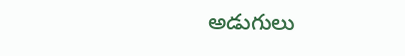అడుగులు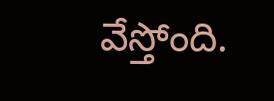వేస్తోంది.